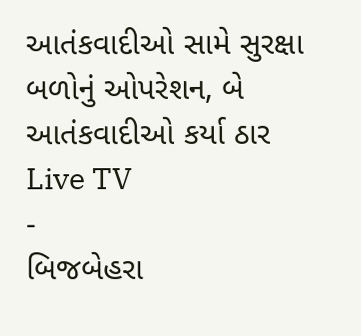આતંકવાદીઓ સામે સુરક્ષા બળોનું ઓપરેશન, બે આતંકવાદીઓ કર્યા ઠાર
Live TV
-
બિજબેહરા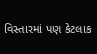વિસ્તારમાં પણ કેટલાક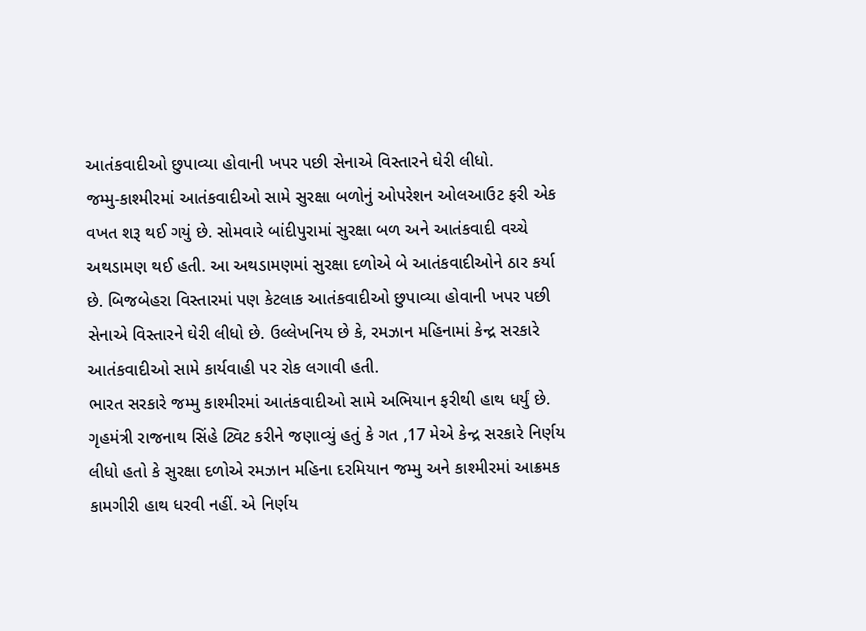આતંકવાદીઓ છુપાવ્યા હોવાની ખપર પછી સેનાએ વિસ્તારને ઘેરી લીધો.
જમ્મુ-કાશ્મીરમાં આતંકવાદીઓ સામે સુરક્ષા બળોનું ઓપરેશન ઓલઆઉટ ફરી એક વખત શરૂ થઈ ગયું છે. સોમવારે બાંદીપુરામાં સુરક્ષા બળ અને આતંકવાદી વચ્ચે અથડામણ થઈ હતી. આ અથડામણમાં સુરક્ષા દળોએ બે આતંકવાદીઓને ઠાર કર્યા છે. બિજબેહરા વિસ્તારમાં પણ કેટલાક આતંકવાદીઓ છુપાવ્યા હોવાની ખપર પછી સેનાએ વિસ્તારને ઘેરી લીધો છે. ઉલ્લેખનિય છે કે, રમઝાન મહિનામાં કેન્દ્ર સરકારે આતંકવાદીઓ સામે કાર્યવાહી પર રોક લગાવી હતી.
ભારત સરકારે જમ્મુ કાશ્મીરમાં આતંકવાદીઓ સામે અભિયાન ફરીથી હાથ ધર્યું છે. ગૃહમંત્રી રાજનાથ સિંહે ટ્વિટ કરીને જણાવ્યું હતું કે ગત ,17 મેએ કેન્દ્ર સરકારે નિર્ણય લીધો હતો કે સુરક્ષા દળોએ રમઝાન મહિના દરમિયાન જમ્મુ અને કાશ્મીરમાં આક્રમક કામગીરી હાથ ધરવી નહીં. એ નિર્ણય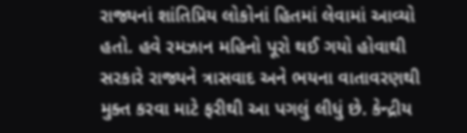રાજ્યનાં શાંતિપ્રિય લોકોનાં હિતમાં લેવામાં આવ્યો હતો. હવે રમઝાન મહિનો પૂરો થઈ ગયો હોવાથી સરકારે રાજ્યને ત્રાસવાદ અને ભયના વાતાવરણથી મુક્ત કરવા માટે ફરીથી આ પગલું લીધું છે. કેન્દ્રીય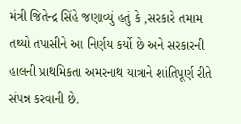મંત્રી જિતેન્દ્ર સિંહે જણાવ્યું હતું કે ,સરકારે તમામ તથ્યો તપાસીને આ નિર્ણય કર્યો છે અને સરકારની હાલની પ્રાથમિકતા અમરનાથ યાત્રાને શાંતિપૂર્ણ રીતે સંપન્ન કરવાની છે.